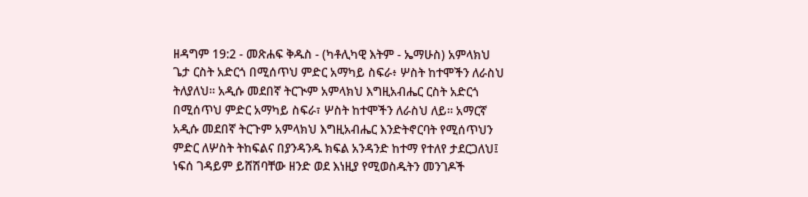ዘዳግም 19:2 - መጽሐፍ ቅዱስ - (ካቶሊካዊ እትም - ኤማሁስ) አምላክህ ጌታ ርስት አድርጎ በሚሰጥህ ምድር አማካይ ስፍራ፥ ሦስት ከተሞችን ለራስህ ትለያለህ። አዲሱ መደበኛ ትርጒም አምላክህ እግዚአብሔር ርስት አድርጎ በሚሰጥህ ምድር አማካይ ስፍራ፣ ሦስት ከተሞችን ለራስህ ለይ። አማርኛ አዲሱ መደበኛ ትርጉም አምላክህ እግዚአብሔር እንድትኖርባት የሚሰጥህን ምድር ለሦስት ትከፍልና በያንዳንዱ ክፍል አንዳንድ ከተማ የተለየ ታደርጋለህ፤ ነፍሰ ገዳይም ይሸሽባቸው ዘንድ ወደ እነዚያ የሚወስዱትን መንገዶች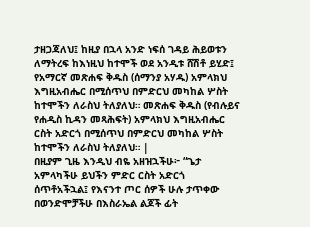ታዘጋጃለህ፤ ከዚያ በኋላ አንድ ነፍሰ ገዳይ ሕይወቱን ለማትረፍ ከእነዚህ ከተሞች ወደ አንዲቱ ሸሽቶ ይሂድ፤ የአማርኛ መጽሐፍ ቅዱስ (ሰማንያ አሃዱ) አምላክህ እግዚአብሔር በሚሰጥህ በምድርህ መካከል ሦስት ከተሞችን ለራስህ ትለያለህ። መጽሐፍ ቅዱስ (የብሉይና የሐዲስ ኪዳን መጻሕፍት) አምላክህ እግዚአብሔር ርስት አድርጎ በሚሰጥህ በምድርህ መካከል ሦስት ከተሞችን ለራስህ ትለያለህ። |
በዚያም ጊዜ እንዲህ ብዬ አዘዝኋችሁ፦ “ጌታ አምላካችሁ ይህችን ምድር ርስት አድርጎ ሰጥቶአችኋል፤ የእናንተ ጦር ሰዎች ሁሉ ታጥቀው በወንድሞቻችሁ በእስራኤል ልጆች ፊት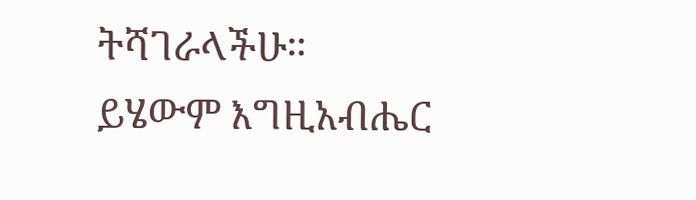ትሻገራላችሁ።
ይሄውም እግዚአብሔር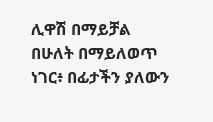ሊዋሽ በማይቻል በሁለት በማይለወጥ ነገር፥ በፊታችን ያለውን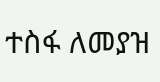ተስፋ ለመያዝ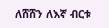ለሸሸን ለእኛ ብርቱ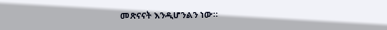መጽናናት እንዲሆንልን ነው።